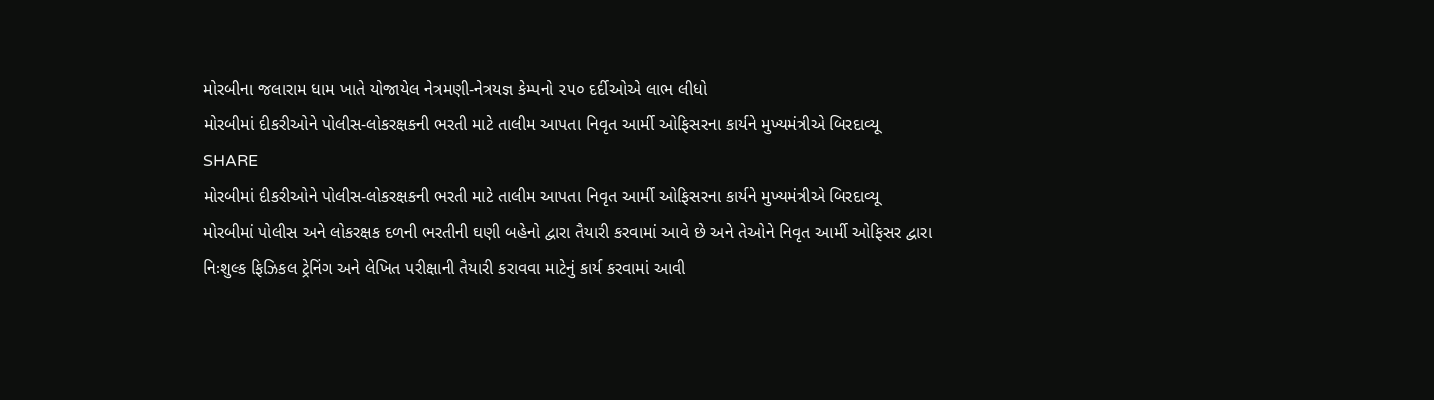મોરબીના જલારામ ધામ ખાતે યોજાયેલ નેત્રમણી-નેત્રયજ્ઞ કેમ્પનો ૨૫૦ દર્દીઓએ લાભ લીધો
મોરબીમાં દીકરીઓને પોલીસ-લોકરક્ષકની ભરતી માટે તાલીમ આપતા નિવૃત આર્મી ઓફિસરના કાર્યને મુખ્યમંત્રીએ બિરદાવ્યૂ
SHARE
મોરબીમાં દીકરીઓને પોલીસ-લોકરક્ષકની ભરતી માટે તાલીમ આપતા નિવૃત આર્મી ઓફિસરના કાર્યને મુખ્યમંત્રીએ બિરદાવ્યૂ
મોરબીમાં પોલીસ અને લોકરક્ષક દળની ભરતીની ઘણી બહેનો દ્વારા તૈયારી કરવામાં આવે છે અને તેઓને નિવૃત આર્મી ઓફિસર દ્વારા નિઃશુલ્ક ફિઝિકલ ટ્રેનિંગ અને લેખિત પરીક્ષાની તૈયારી કરાવવા માટેનું કાર્ય કરવામાં આવી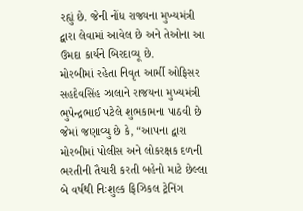રહ્યું છે. જેની નોંધ રાજ્યના મુખ્યમંત્રી દ્વારા લેવામાં આવેલ છે અને તેઓના આ ઉમદા કાર્યને બિરદાવ્યૂ છે.
મોરબીમાં રહેતા નિવૃત આર્મી ઓફિસર સહદેવસિંહ ઝાલાને રાજયના મુખ્યમંત્રી ભુપેન્દ્રભાઈ પટેલે શુભકામના પાઠવી છે જેમાં જણાવ્યુ છે કે, “આપના દ્વારા મોરબીમાં પોલીસ અને લોકરક્ષક દળની ભરતીની તૈયારી કરતી બહેનો માટે છેલ્લા બે વર્ષથી નિઃશુલ્ક ફિઝિકલ ટ્રેનિંગ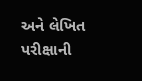અને લેખિત પરીક્ષાની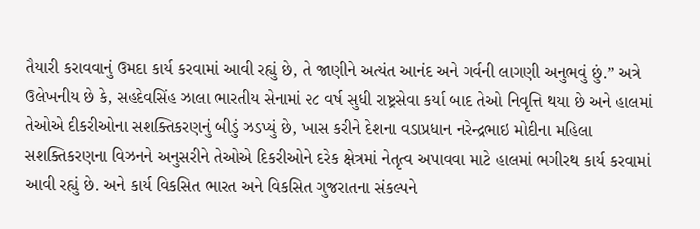તૈયારી કરાવવાનું ઉમદા કાર્ય કરવામાં આવી રહ્યું છે, તે જાણીને અત્યંત આનંદ અને ગર્વની લાગણી અનુભવું છું.” અત્રે ઉલેખનીય છે કે, સહદેવસિંહ ઝાલા ભારતીય સેનામાં ૨૮ વર્ષ સુધી રાષ્ટ્રસેવા કર્યા બાદ તેઓ નિવૃત્તિ થયા છે અને હાલમાં તેઓએ દીકરીઓના સશક્તિકરણનું બીડું ઝડપ્યું છે, ખાસ કરીને દેશના વડાપ્રધાન નરેન્દ્રભાઇ મોદીના મહિલા સશક્તિકરણના વિઝનને અનુસરીને તેઓએ દિકરીઓને દરેક ક્ષેત્રમાં નેતૃત્વ અપાવવા માટે હાલમાં ભગીરથ કાર્ય કરવામાં આવી રહ્યું છે. અને કાર્ય વિકસિત ભારત અને વિકસિત ગુજરાતના સંકલ્પને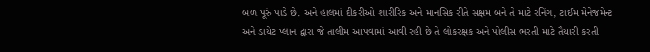બળ પૂરું પાડે છે. અને હાલમાં દીકરીઓ શારીરિક અને માનસિક રીતે સક્ષમ બને તે માટે રનિંગ, ટાઈમ મેનેજમેન્ટ અને ડાયેટ પ્લાન દ્વારા જે તાલીમ આપવામાં આવી રહી છે તે લોકરક્ષક અને પોલીસ ભરતી માટે તૈયારી કરતી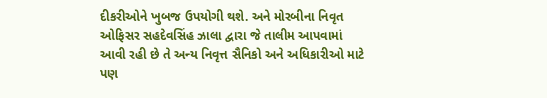દીકરીઓને ખુબજ ઉપયોગી થશે. અને મોરબીના નિવૃત ઓફિસર સહદેવસિંહ ઝાલા દ્વારા જે તાલીમ આપવામાં આવી રહી છે તે અન્ય નિવૃત્ત સૈનિકો અને અધિકારીઓ માટે પણ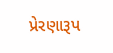પ્રેરણારૂપ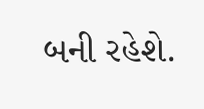બની રહેશે.